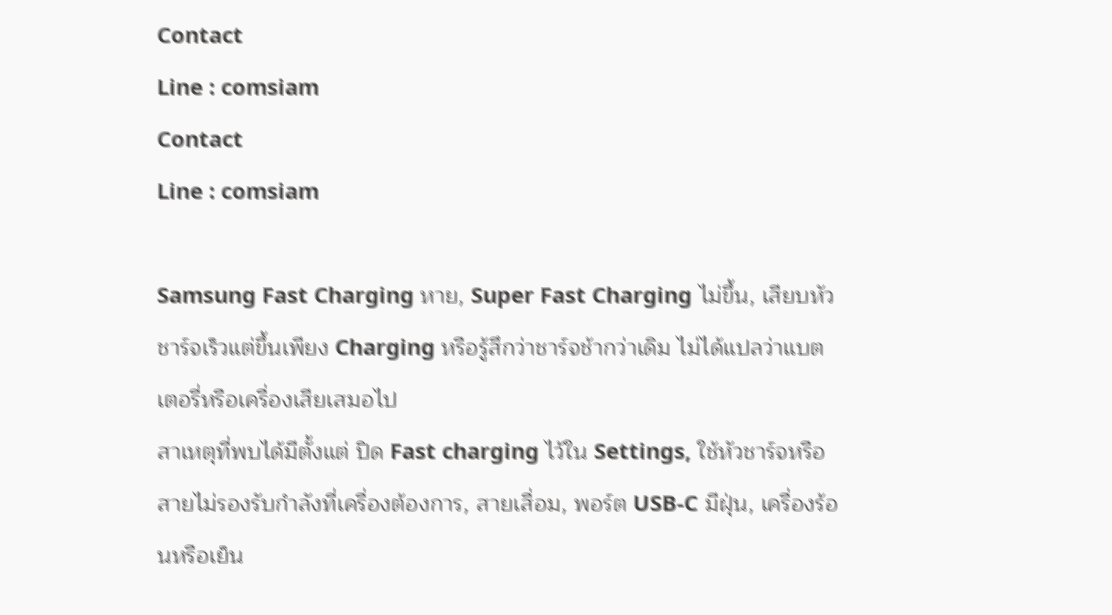Contact
Line : comsiam
Contact
Line : comsiam

Samsung Fast Charging หาย, Super Fast Charging ไม่ขึ้น, เสียบหัวชาร์จเร็วแต่ขึ้นเพียง Charging หรือรู้สึกว่าชาร์จช้ากว่าเดิม ไม่ได้แปลว่าแบตเตอรี่หรือเครื่องเสียเสมอไป
สาเหตุที่พบได้มีตั้งแต่ ปิด Fast charging ไว้ใน Settings, ใช้หัวชาร์จหรือสายไม่รองรับกำลังที่เครื่องต้องการ, สายเสื่อม, พอร์ต USB-C มีฝุ่น, เครื่องร้อนหรือเย็น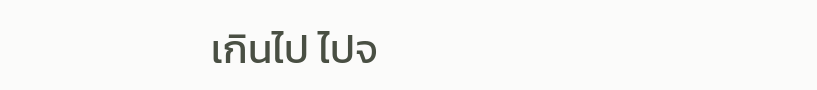เกินไป ไปจ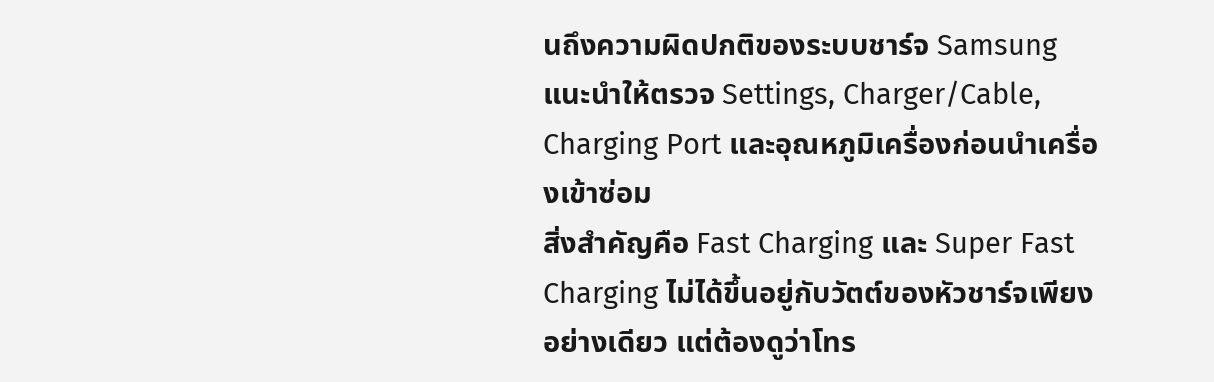นถึงความผิดปกติของระบบชาร์จ Samsung แนะนำให้ตรวจ Settings, Charger/Cable, Charging Port และอุณหภูมิเครื่องก่อนนำเครื่องเข้าซ่อม
สิ่งสำคัญคือ Fast Charging และ Super Fast Charging ไม่ได้ขึ้นอยู่กับวัตต์ของหัวชาร์จเพียงอย่างเดียว แต่ต้องดูว่าโทร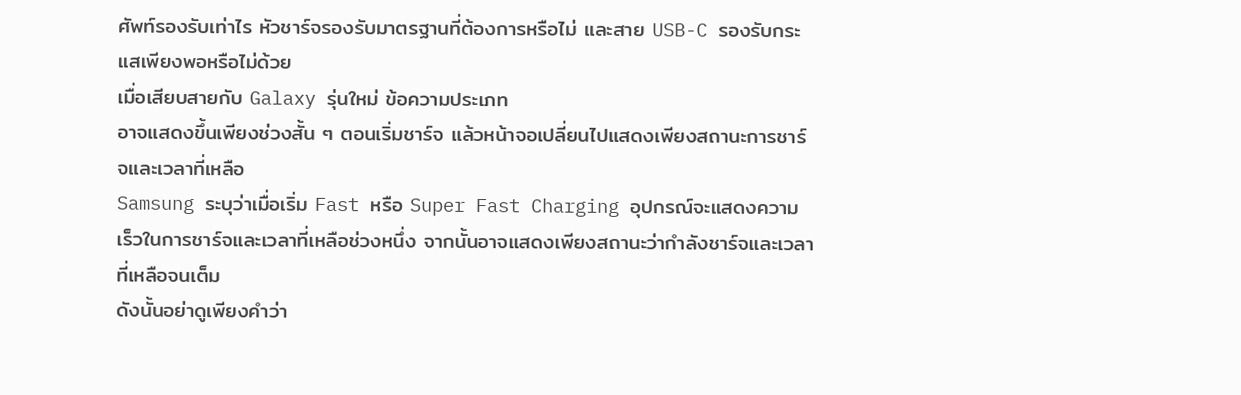ศัพท์รองรับเท่าไร หัวชาร์จรองรับมาตรฐานที่ต้องการหรือไม่ และสาย USB-C รองรับกระแสเพียงพอหรือไม่ด้วย
เมื่อเสียบสายกับ Galaxy รุ่นใหม่ ข้อความประเภท
อาจแสดงขึ้นเพียงช่วงสั้น ๆ ตอนเริ่มชาร์จ แล้วหน้าจอเปลี่ยนไปแสดงเพียงสถานะการชาร์จและเวลาที่เหลือ
Samsung ระบุว่าเมื่อเริ่ม Fast หรือ Super Fast Charging อุปกรณ์จะแสดงความเร็วในการชาร์จและเวลาที่เหลือช่วงหนึ่ง จากนั้นอาจแสดงเพียงสถานะว่ากำลังชาร์จและเวลาที่เหลือจนเต็ม
ดังนั้นอย่าดูเพียงคำว่า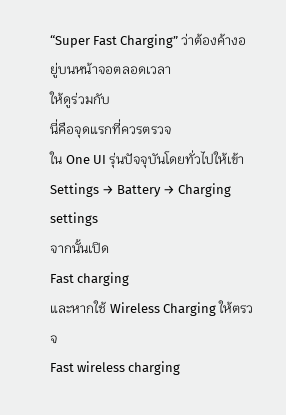“Super Fast Charging” ว่าต้องค้างอยู่บนหน้าจอตลอดเวลา
ให้ดูร่วมกับ
นี่คือจุดแรกที่ควรตรวจ
ใน One UI รุ่นปัจจุบันโดยทั่วไปให้เข้า
Settings → Battery → Charging settings
จากนั้นเปิด
Fast charging
และหากใช้ Wireless Charging ให้ตรวจ
Fast wireless charging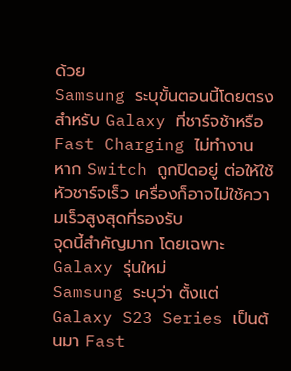ด้วย
Samsung ระบุขั้นตอนนี้โดยตรงสำหรับ Galaxy ที่ชาร์จช้าหรือ Fast Charging ไม่ทำงาน
หาก Switch ถูกปิดอยู่ ต่อให้ใช้หัวชาร์จเร็ว เครื่องก็อาจไม่ใช้ความเร็วสูงสุดที่รองรับ
จุดนี้สำคัญมาก โดยเฉพาะ Galaxy รุ่นใหม่
Samsung ระบุว่า ตั้งแต่ Galaxy S23 Series เป็นต้นมา Fast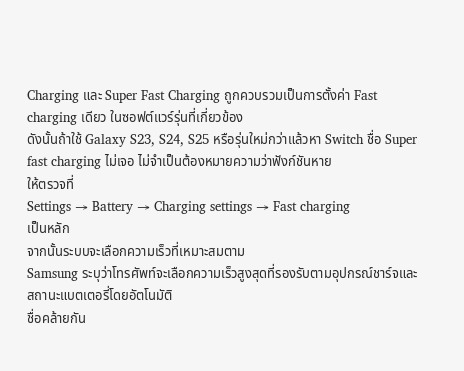Charging และ Super Fast Charging ถูกควบรวมเป็นการตั้งค่า Fast charging เดียว ในซอฟต์แวร์รุ่นที่เกี่ยวข้อง
ดังนั้นถ้าใช้ Galaxy S23, S24, S25 หรือรุ่นใหม่กว่าแล้วหา Switch ชื่อ Super fast charging ไม่เจอ ไม่จำเป็นต้องหมายความว่าฟังก์ชันหาย
ให้ตรวจที่
Settings → Battery → Charging settings → Fast charging
เป็นหลัก
จากนั้นระบบจะเลือกความเร็วที่เหมาะสมตาม
Samsung ระบุว่าโทรศัพท์จะเลือกความเร็วสูงสุดที่รองรับตามอุปกรณ์ชาร์จและสถานะแบตเตอรี่โดยอัตโนมัติ
ชื่อคล้ายกัน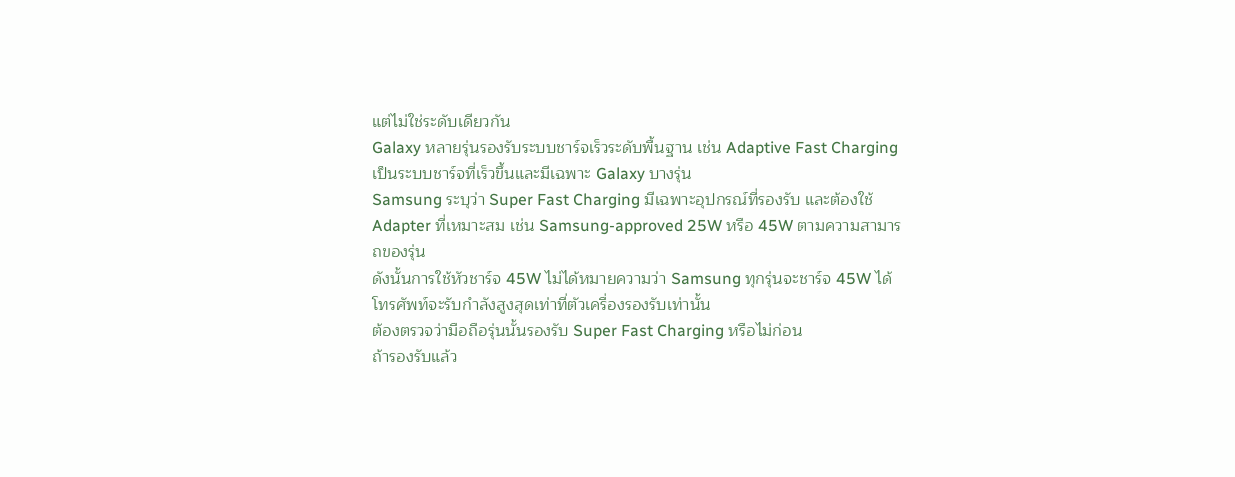แต่ไม่ใช่ระดับเดียวกัน
Galaxy หลายรุ่นรองรับระบบชาร์จเร็วระดับพื้นฐาน เช่น Adaptive Fast Charging
เป็นระบบชาร์จที่เร็วขึ้นและมีเฉพาะ Galaxy บางรุ่น
Samsung ระบุว่า Super Fast Charging มีเฉพาะอุปกรณ์ที่รองรับ และต้องใช้ Adapter ที่เหมาะสม เช่น Samsung-approved 25W หรือ 45W ตามความสามารถของรุ่น
ดังนั้นการใช้หัวชาร์จ 45W ไม่ได้หมายความว่า Samsung ทุกรุ่นจะชาร์จ 45W ได้
โทรศัพท์จะรับกำลังสูงสุดเท่าที่ตัวเครื่องรองรับเท่านั้น
ต้องตรวจว่ามือถือรุ่นนั้นรองรับ Super Fast Charging หรือไม่ก่อน
ถ้ารองรับแล้ว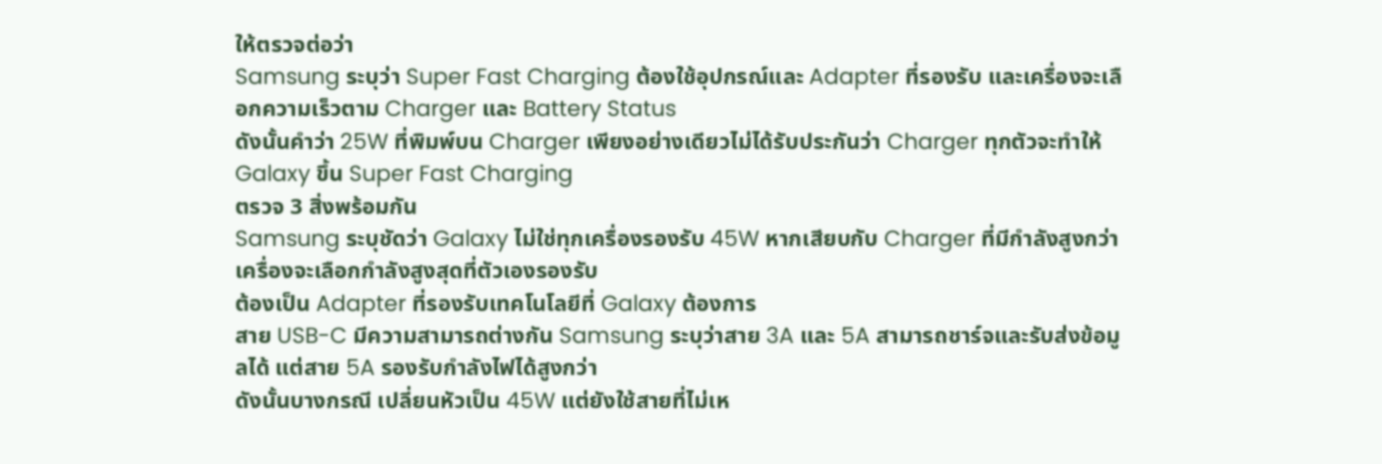ให้ตรวจต่อว่า
Samsung ระบุว่า Super Fast Charging ต้องใช้อุปกรณ์และ Adapter ที่รองรับ และเครื่องจะเลือกความเร็วตาม Charger และ Battery Status
ดังนั้นคำว่า 25W ที่พิมพ์บน Charger เพียงอย่างเดียวไม่ได้รับประกันว่า Charger ทุกตัวจะทำให้ Galaxy ขึ้น Super Fast Charging
ตรวจ 3 สิ่งพร้อมกัน
Samsung ระบุชัดว่า Galaxy ไม่ใช่ทุกเครื่องรองรับ 45W หากเสียบกับ Charger ที่มีกำลังสูงกว่า เครื่องจะเลือกกำลังสูงสุดที่ตัวเองรองรับ
ต้องเป็น Adapter ที่รองรับเทคโนโลยีที่ Galaxy ต้องการ
สาย USB-C มีความสามารถต่างกัน Samsung ระบุว่าสาย 3A และ 5A สามารถชาร์จและรับส่งข้อมูลได้ แต่สาย 5A รองรับกำลังไฟได้สูงกว่า
ดังนั้นบางกรณี เปลี่ยนหัวเป็น 45W แต่ยังใช้สายที่ไม่เห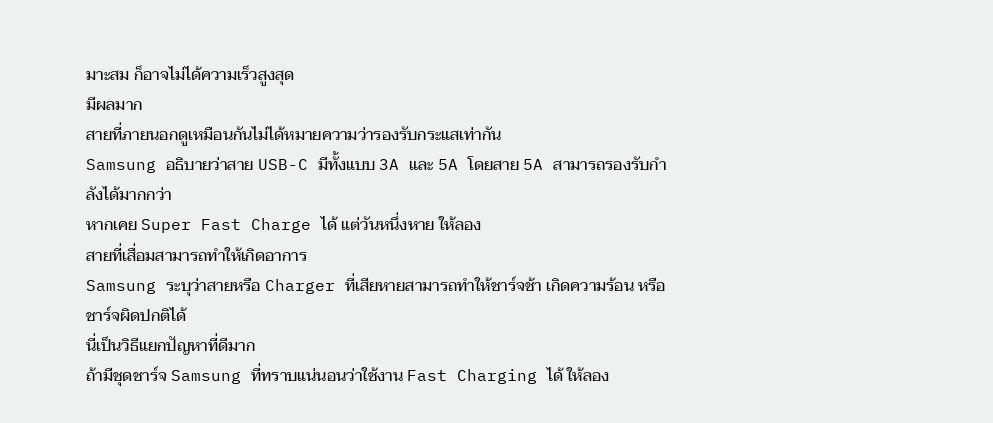มาะสม ก็อาจไม่ได้ความเร็วสูงสุด
มีผลมาก
สายที่ภายนอกดูเหมือนกันไม่ได้หมายความว่ารองรับกระแสเท่ากัน
Samsung อธิบายว่าสาย USB-C มีทั้งแบบ 3A และ 5A โดยสาย 5A สามารถรองรับกำลังได้มากกว่า
หากเคย Super Fast Charge ได้ แต่วันหนึ่งหาย ให้ลอง
สายที่เสื่อมสามารถทำให้เกิดอาการ
Samsung ระบุว่าสายหรือ Charger ที่เสียหายสามารถทำให้ชาร์จช้า เกิดความร้อน หรือชาร์จผิดปกติได้
นี่เป็นวิธีแยกปัญหาที่ดีมาก
ถ้ามีชุดชาร์จ Samsung ที่ทราบแน่นอนว่าใช้งาน Fast Charging ได้ ให้ลอง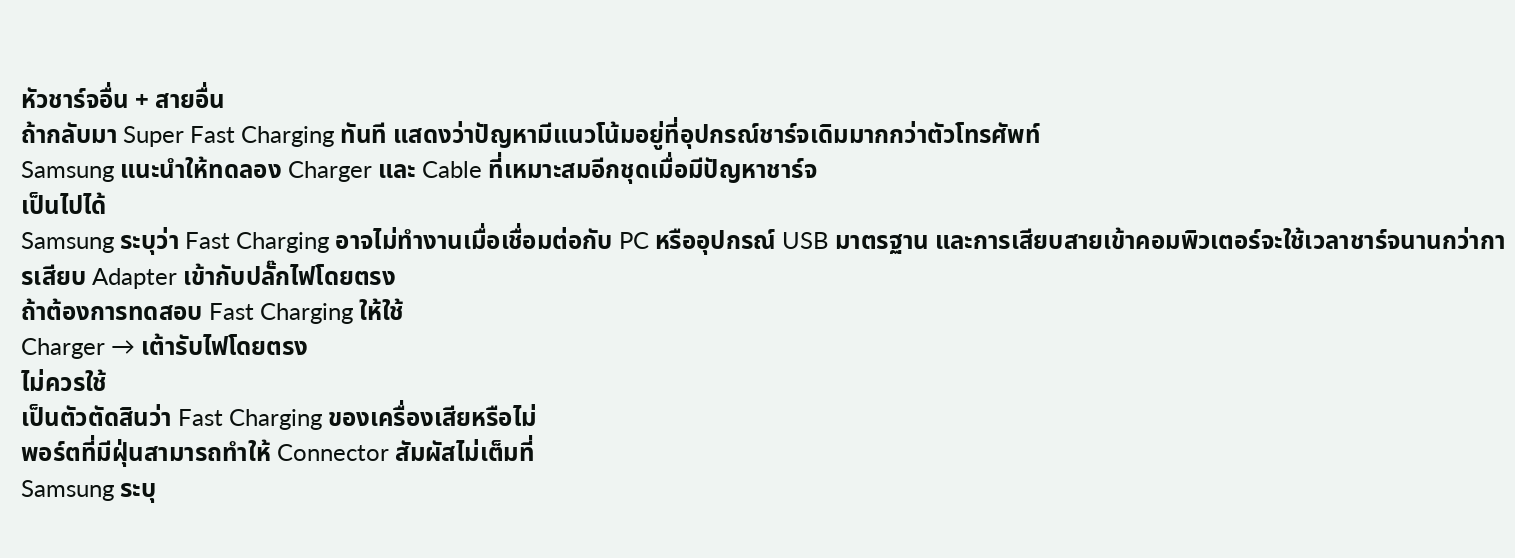หัวชาร์จอื่น + สายอื่น
ถ้ากลับมา Super Fast Charging ทันที แสดงว่าปัญหามีแนวโน้มอยู่ที่อุปกรณ์ชาร์จเดิมมากกว่าตัวโทรศัพท์
Samsung แนะนำให้ทดลอง Charger และ Cable ที่เหมาะสมอีกชุดเมื่อมีปัญหาชาร์จ
เป็นไปได้
Samsung ระบุว่า Fast Charging อาจไม่ทำงานเมื่อเชื่อมต่อกับ PC หรืออุปกรณ์ USB มาตรฐาน และการเสียบสายเข้าคอมพิวเตอร์จะใช้เวลาชาร์จนานกว่าการเสียบ Adapter เข้ากับปลั๊กไฟโดยตรง
ถ้าต้องการทดสอบ Fast Charging ให้ใช้
Charger → เต้ารับไฟโดยตรง
ไม่ควรใช้
เป็นตัวตัดสินว่า Fast Charging ของเครื่องเสียหรือไม่
พอร์ตที่มีฝุ่นสามารถทำให้ Connector สัมผัสไม่เต็มที่
Samsung ระบุ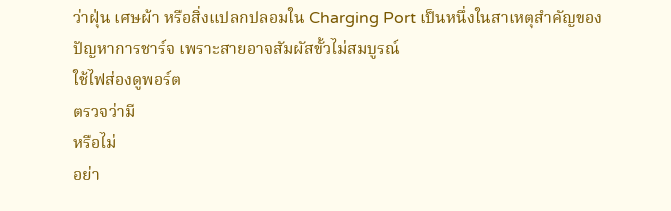ว่าฝุ่น เศษผ้า หรือสิ่งแปลกปลอมใน Charging Port เป็นหนึ่งในสาเหตุสำคัญของปัญหาการชาร์จ เพราะสายอาจสัมผัสขั้วไม่สมบูรณ์
ใช้ไฟส่องดูพอร์ต
ตรวจว่ามี
หรือไม่
อย่า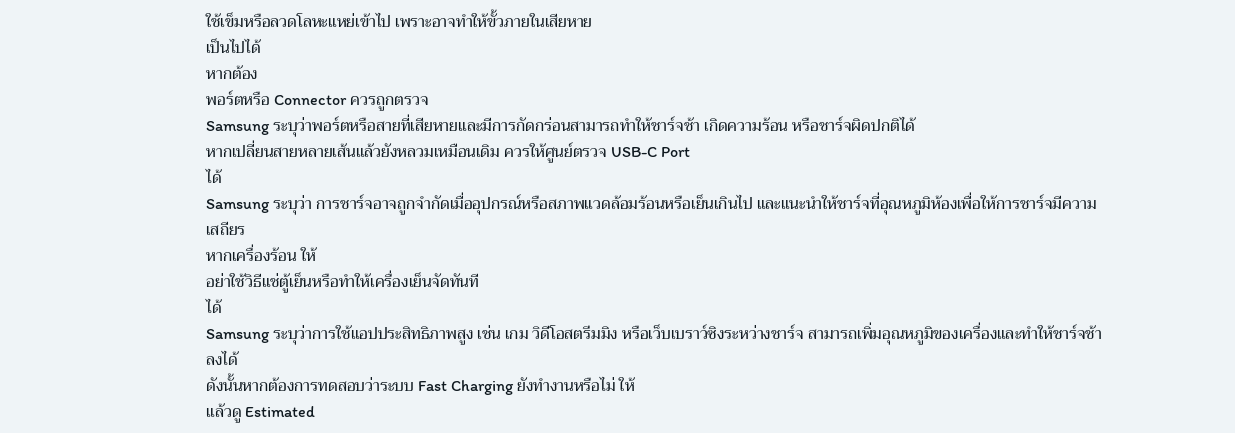ใช้เข็มหรือลวดโลหะแหย่เข้าไป เพราะอาจทำให้ขั้วภายในเสียหาย
เป็นไปได้
หากต้อง
พอร์ตหรือ Connector ควรถูกตรวจ
Samsung ระบุว่าพอร์ตหรือสายที่เสียหายและมีการกัดกร่อนสามารถทำให้ชาร์จช้า เกิดความร้อน หรือชาร์จผิดปกติได้
หากเปลี่ยนสายหลายเส้นแล้วยังหลวมเหมือนเดิม ควรให้ศูนย์ตรวจ USB-C Port
ได้
Samsung ระบุว่า การชาร์จอาจถูกจำกัดเมื่ออุปกรณ์หรือสภาพแวดล้อมร้อนหรือเย็นเกินไป และแนะนำให้ชาร์จที่อุณหภูมิห้องเพื่อให้การชาร์จมีความเสถียร
หากเครื่องร้อน ให้
อย่าใช้วิธีแช่ตู้เย็นหรือทำให้เครื่องเย็นจัดทันที
ได้
Samsung ระบุว่าการใช้แอปประสิทธิภาพสูง เช่น เกม วิดีโอสตรีมมิง หรือเว็บเบราว์ซิงระหว่างชาร์จ สามารถเพิ่มอุณหภูมิของเครื่องและทำให้ชาร์จช้าลงได้
ดังนั้นหากต้องการทดสอบว่าระบบ Fast Charging ยังทำงานหรือไม่ ให้
แล้วดู Estimated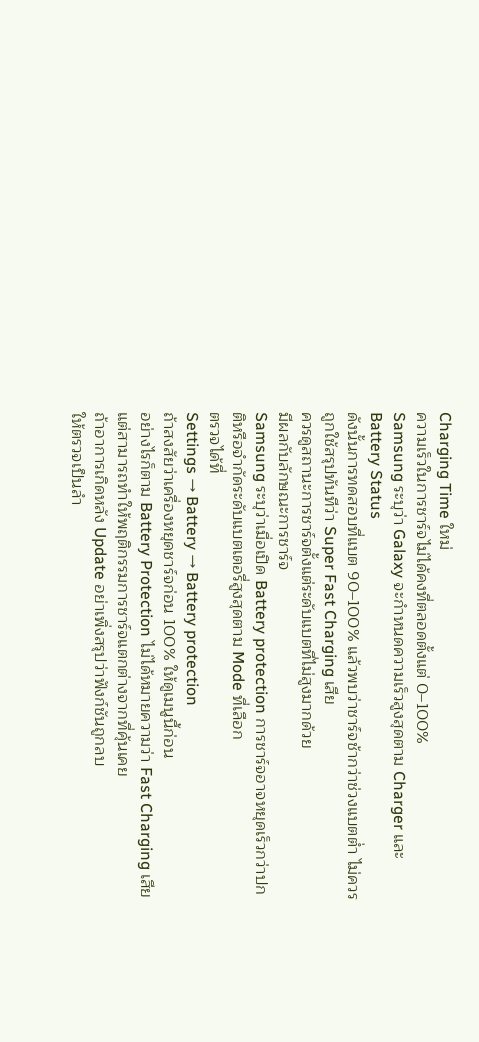Charging Time ใหม่
ความเร็วในการชาร์จไม่ได้คงที่ตลอดตั้งแต่ 0–100%
Samsung ระบุว่า Galaxy จะกำหนดความเร็วสูงสุดตาม Charger และ Battery Status
ดังนั้นการทดสอบที่แบต 90–100% แล้วพบว่าชาร์จช้ากว่าช่วงแบตต่ำ ไม่ควรถูกใช้สรุปทันทีว่า Super Fast Charging เสีย
ควรดูสถานะการชาร์จตั้งแต่ระดับแบตที่ไม่สูงมากด้วย
มีผลกับลักษณะการชาร์จ
Samsung ระบุว่าเมื่อเปิด Battery protection การชาร์จอาจหยุดเร็วกว่าปกติหรือจำกัดระดับแบตเตอรี่สูงสุดตาม Mode ที่เลือก
ตรวจได้ที่
Settings → Battery → Battery protection
ถ้าสงสัยว่าเครื่องหยุดชาร์จก่อน 100% ให้ดูเมนูนี้ก่อน
อย่างไรก็ตาม Battery Protection ไม่ได้หมายความว่า Fast Charging เสีย แต่สามารถทำให้พฤติกรรมการชาร์จแตกต่างจากที่คุ้นเคย
ถ้าอาการเกิดหลัง Update อย่าเพิ่งสรุปว่าฟังก์ชันถูกลบ
ให้ตรวจเป็นลำ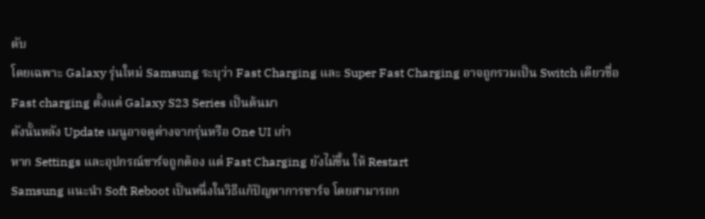ดับ
โดยเฉพาะ Galaxy รุ่นใหม่ Samsung ระบุว่า Fast Charging และ Super Fast Charging อาจถูกรวมเป็น Switch เดียวชื่อ Fast charging ตั้งแต่ Galaxy S23 Series เป็นต้นมา
ดังนั้นหลัง Update เมนูอาจดูต่างจากรุ่นหรือ One UI เก่า
หาก Settings และอุปกรณ์ชาร์จถูกต้อง แต่ Fast Charging ยังไม่ขึ้น ให้ Restart
Samsung แนะนำ Soft Reboot เป็นหนึ่งในวิธีแก้ปัญหาการชาร์จ โดยสามารถก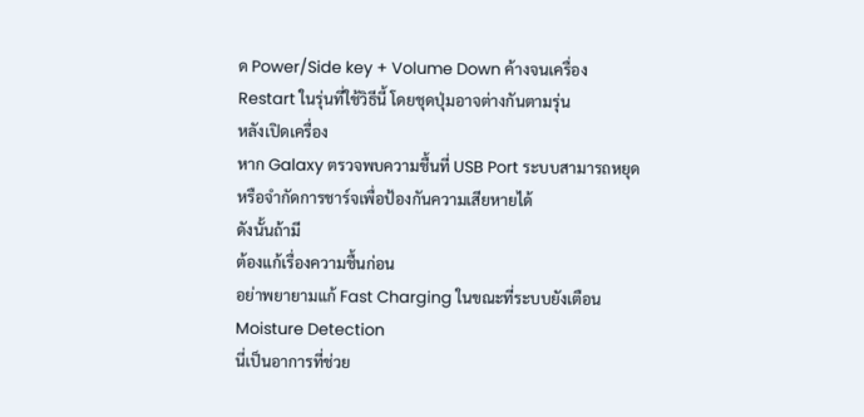ด Power/Side key + Volume Down ค้างจนเครื่อง Restart ในรุ่นที่ใช้วิธีนี้ โดยชุดปุ่มอาจต่างกันตามรุ่น
หลังเปิดเครื่อง
หาก Galaxy ตรวจพบความชื้นที่ USB Port ระบบสามารถหยุดหรือจำกัดการชาร์จเพื่อป้องกันความเสียหายได้
ดังนั้นถ้ามี
ต้องแก้เรื่องความชื้นก่อน
อย่าพยายามแก้ Fast Charging ในขณะที่ระบบยังเตือน Moisture Detection
นี่เป็นอาการที่ช่วย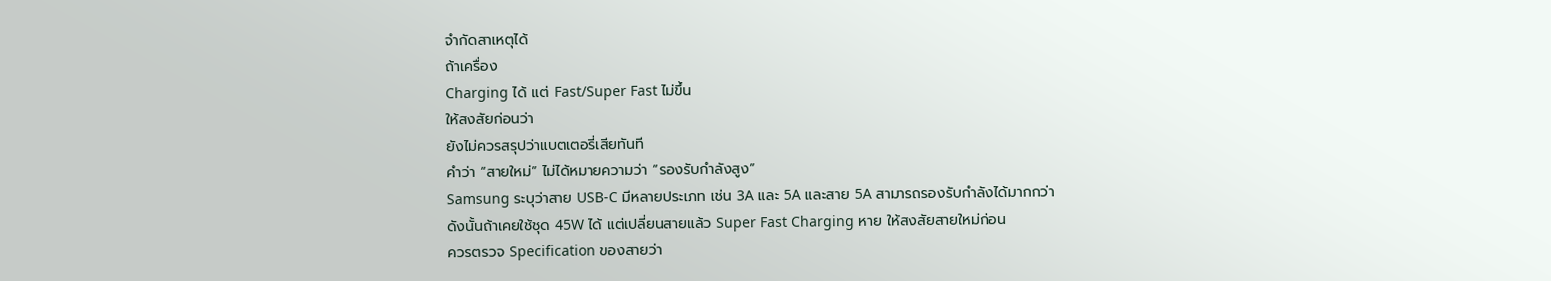จำกัดสาเหตุได้
ถ้าเครื่อง
Charging ได้ แต่ Fast/Super Fast ไม่ขึ้น
ให้สงสัยก่อนว่า
ยังไม่ควรสรุปว่าแบตเตอรี่เสียทันที
คำว่า “สายใหม่” ไม่ได้หมายความว่า “รองรับกำลังสูง”
Samsung ระบุว่าสาย USB-C มีหลายประเภท เช่น 3A และ 5A และสาย 5A สามารถรองรับกำลังได้มากกว่า
ดังนั้นถ้าเคยใช้ชุด 45W ได้ แต่เปลี่ยนสายแล้ว Super Fast Charging หาย ให้สงสัยสายใหม่ก่อน
ควรตรวจ Specification ของสายว่า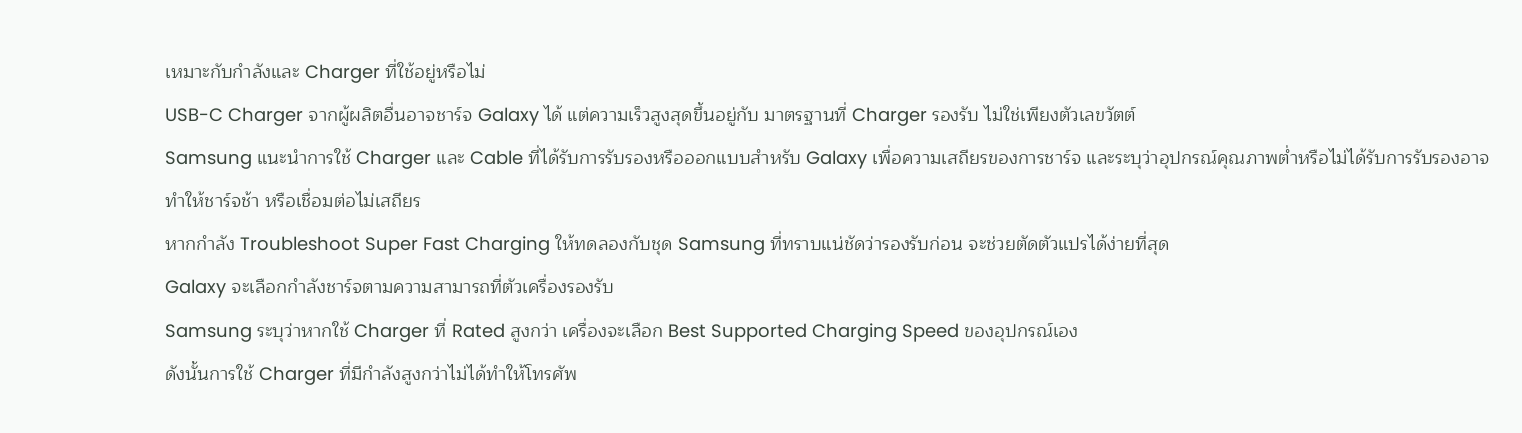เหมาะกับกำลังและ Charger ที่ใช้อยู่หรือไม่
USB-C Charger จากผู้ผลิตอื่นอาจชาร์จ Galaxy ได้ แต่ความเร็วสูงสุดขึ้นอยู่กับ มาตรฐานที่ Charger รองรับ ไม่ใช่เพียงตัวเลขวัตต์
Samsung แนะนำการใช้ Charger และ Cable ที่ได้รับการรับรองหรือออกแบบสำหรับ Galaxy เพื่อความเสถียรของการชาร์จ และระบุว่าอุปกรณ์คุณภาพต่ำหรือไม่ได้รับการรับรองอาจทำให้ชาร์จช้า หรือเชื่อมต่อไม่เสถียร
หากกำลัง Troubleshoot Super Fast Charging ให้ทดลองกับชุด Samsung ที่ทราบแน่ชัดว่ารองรับก่อน จะช่วยตัดตัวแปรได้ง่ายที่สุด
Galaxy จะเลือกกำลังชาร์จตามความสามารถที่ตัวเครื่องรองรับ
Samsung ระบุว่าหากใช้ Charger ที่ Rated สูงกว่า เครื่องจะเลือก Best Supported Charging Speed ของอุปกรณ์เอง
ดังนั้นการใช้ Charger ที่มีกำลังสูงกว่าไม่ได้ทำให้โทรศัพ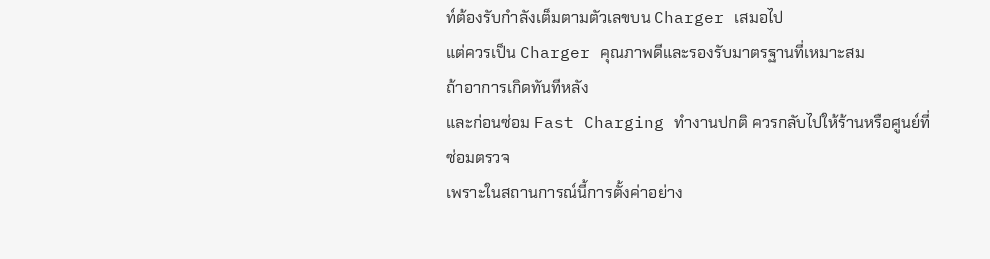ท์ต้องรับกำลังเต็มตามตัวเลขบน Charger เสมอไป
แต่ควรเป็น Charger คุณภาพดีและรองรับมาตรฐานที่เหมาะสม
ถ้าอาการเกิดทันทีหลัง
และก่อนซ่อม Fast Charging ทำงานปกติ ควรกลับไปให้ร้านหรือศูนย์ที่ซ่อมตรวจ
เพราะในสถานการณ์นี้การตั้งค่าอย่าง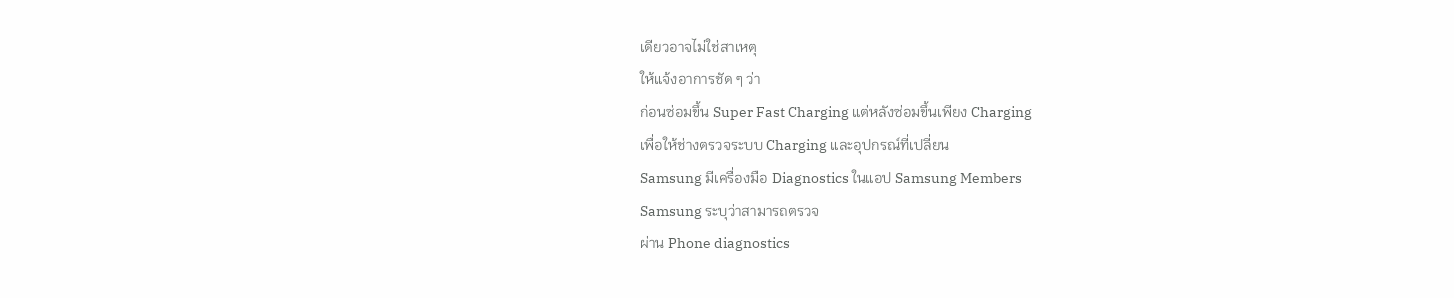เดียวอาจไม่ใช่สาเหตุ
ให้แจ้งอาการชัด ๆ ว่า
ก่อนซ่อมขึ้น Super Fast Charging แต่หลังซ่อมขึ้นเพียง Charging
เพื่อให้ช่างตรวจระบบ Charging และอุปกรณ์ที่เปลี่ยน
Samsung มีเครื่องมือ Diagnostics ในแอป Samsung Members
Samsung ระบุว่าสามารถตรวจ
ผ่าน Phone diagnostics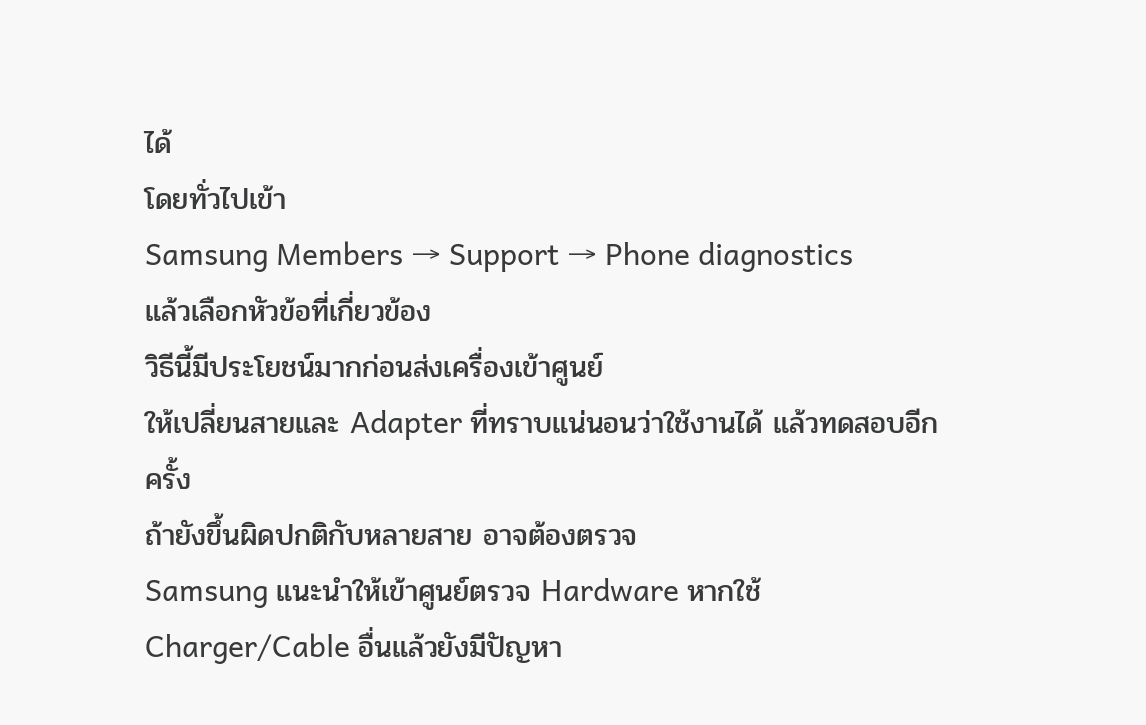ได้
โดยทั่วไปเข้า
Samsung Members → Support → Phone diagnostics
แล้วเลือกหัวข้อที่เกี่ยวข้อง
วิธีนี้มีประโยชน์มากก่อนส่งเครื่องเข้าศูนย์
ให้เปลี่ยนสายและ Adapter ที่ทราบแน่นอนว่าใช้งานได้ แล้วทดสอบอีกครั้ง
ถ้ายังขึ้นผิดปกติกับหลายสาย อาจต้องตรวจ
Samsung แนะนำให้เข้าศูนย์ตรวจ Hardware หากใช้ Charger/Cable อื่นแล้วยังมีปัญหา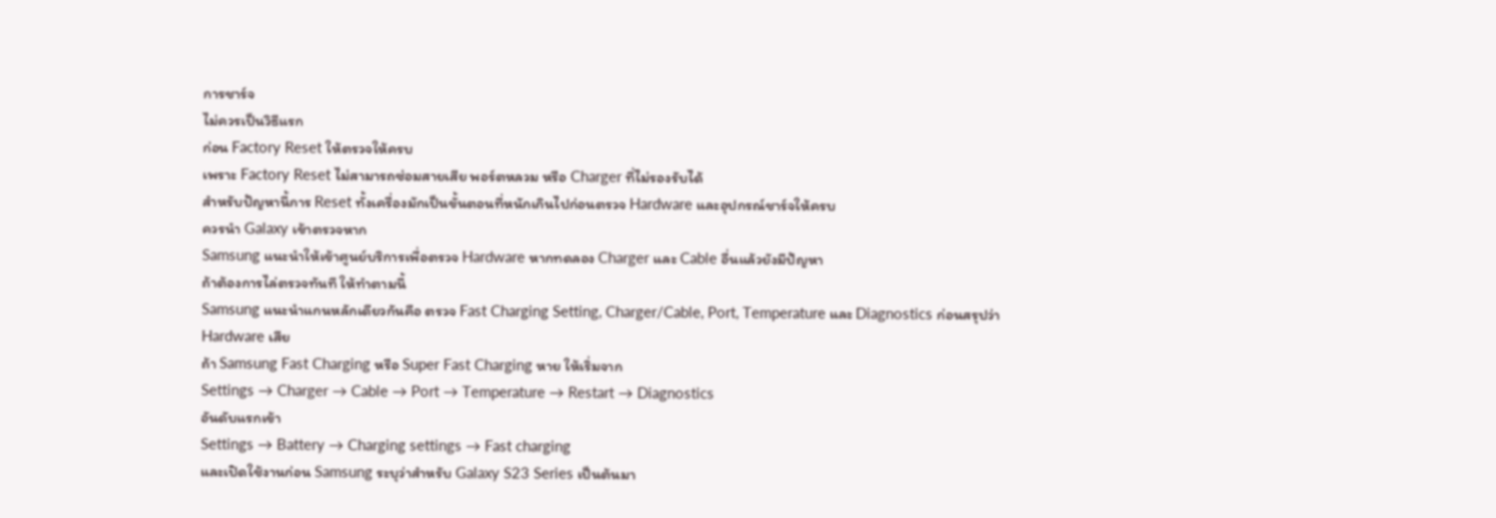การชาร์จ
ไม่ควรเป็นวิธีแรก
ก่อน Factory Reset ให้ตรวจให้ครบ
เพราะ Factory Reset ไม่สามารถซ่อมสายเสีย พอร์ตหลวม หรือ Charger ที่ไม่รองรับได้
สำหรับปัญหานี้การ Reset ทั้งเครื่องมักเป็นขั้นตอนที่หนักเกินไปก่อนตรวจ Hardware และอุปกรณ์ชาร์จให้ครบ
ควรนำ Galaxy เข้าตรวจหาก
Samsung แนะนำให้เข้าศูนย์บริการเพื่อตรวจ Hardware หากทดลอง Charger และ Cable อื่นแล้วยังมีปัญหา
ถ้าต้องการไล่ตรวจทันที ให้ทำตามนี้
Samsung แนะนำแกนหลักเดียวกันคือ ตรวจ Fast Charging Setting, Charger/Cable, Port, Temperature และ Diagnostics ก่อนสรุปว่า Hardware เสีย
ถ้า Samsung Fast Charging หรือ Super Fast Charging หาย ให้เริ่มจาก
Settings → Charger → Cable → Port → Temperature → Restart → Diagnostics
อันดับแรกเข้า
Settings → Battery → Charging settings → Fast charging
และเปิดใช้งานก่อน Samsung ระบุว่าสำหรับ Galaxy S23 Series เป็นต้นมา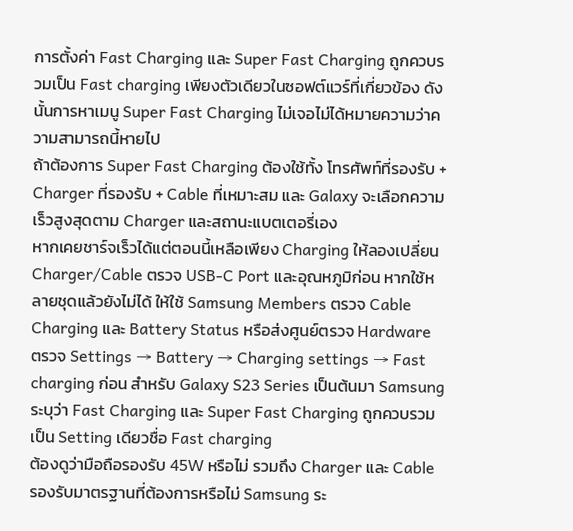การตั้งค่า Fast Charging และ Super Fast Charging ถูกควบรวมเป็น Fast charging เพียงตัวเดียวในซอฟต์แวร์ที่เกี่ยวข้อง ดังนั้นการหาเมนู Super Fast Charging ไม่เจอไม่ได้หมายความว่าความสามารถนี้หายไป
ถ้าต้องการ Super Fast Charging ต้องใช้ทั้ง โทรศัพท์ที่รองรับ + Charger ที่รองรับ + Cable ที่เหมาะสม และ Galaxy จะเลือกความเร็วสูงสุดตาม Charger และสถานะแบตเตอรี่เอง
หากเคยชาร์จเร็วได้แต่ตอนนี้เหลือเพียง Charging ให้ลองเปลี่ยน Charger/Cable ตรวจ USB-C Port และอุณหภูมิก่อน หากใช้หลายชุดแล้วยังไม่ได้ ให้ใช้ Samsung Members ตรวจ Cable Charging และ Battery Status หรือส่งศูนย์ตรวจ Hardware
ตรวจ Settings → Battery → Charging settings → Fast charging ก่อน สำหรับ Galaxy S23 Series เป็นต้นมา Samsung ระบุว่า Fast Charging และ Super Fast Charging ถูกควบรวมเป็น Setting เดียวชื่อ Fast charging
ต้องดูว่ามือถือรองรับ 45W หรือไม่ รวมถึง Charger และ Cable รองรับมาตรฐานที่ต้องการหรือไม่ Samsung ระ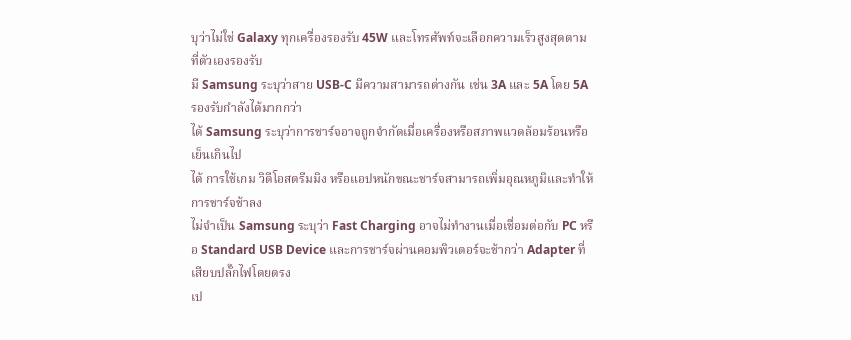บุว่าไม่ใช่ Galaxy ทุกเครื่องรองรับ 45W และโทรศัพท์จะเลือกความเร็วสูงสุดตามที่ตัวเองรองรับ
มี Samsung ระบุว่าสาย USB-C มีความสามารถต่างกัน เช่น 3A และ 5A โดย 5A รองรับกำลังได้มากกว่า
ได้ Samsung ระบุว่าการชาร์จอาจถูกจำกัดเมื่อเครื่องหรือสภาพแวดล้อมร้อนหรือเย็นเกินไป
ได้ การใช้เกม วิดีโอสตรีมมิง หรือแอปหนักขณะชาร์จสามารถเพิ่มอุณหภูมิและทำให้การชาร์จช้าลง
ไม่จำเป็น Samsung ระบุว่า Fast Charging อาจไม่ทำงานเมื่อเชื่อมต่อกับ PC หรือ Standard USB Device และการชาร์จผ่านคอมพิวเตอร์จะช้ากว่า Adapter ที่เสียบปลั๊กไฟโดยตรง
เป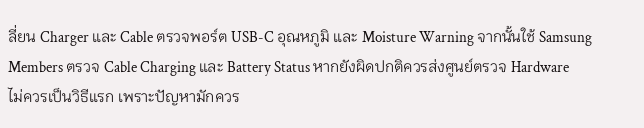ลี่ยน Charger และ Cable ตรวจพอร์ต USB-C อุณหภูมิ และ Moisture Warning จากนั้นใช้ Samsung Members ตรวจ Cable Charging และ Battery Status หากยังผิดปกติควรส่งศูนย์ตรวจ Hardware
ไม่ควรเป็นวิธีแรก เพราะปัญหามักควร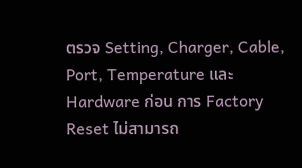ตรวจ Setting, Charger, Cable, Port, Temperature และ Hardware ก่อน การ Factory Reset ไม่สามารถ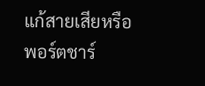แก้สายเสียหรือพอร์ตชาร์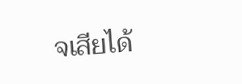จเสียได้